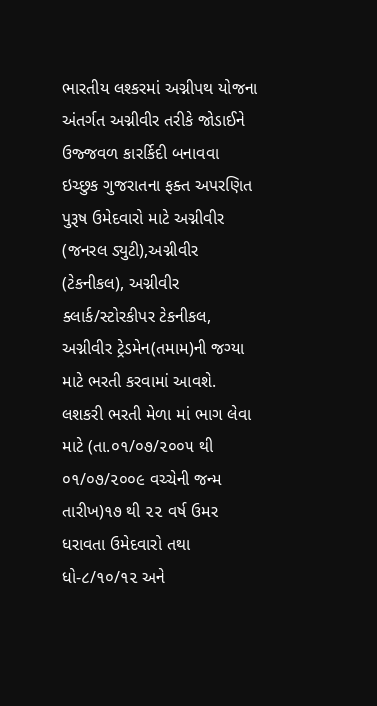ભારતીય લશ્કરમાં અગ્નીપથ યોજના અંતર્ગત અગ્નીવીર તરીકે જોડાઈને ઉજ્જવળ કારર્કિદી બનાવવા ઇચ્છુક ગુજરાતના ફક્ત અપરણિત પુરૂષ ઉમેદવારો માટે અગ્નીવીર (જનરલ ડ્યુટી),અગ્નીવીર (ટેકનીકલ), અગ્નીવીર ક્લાર્ક/સ્ટોરકીપર ટેકનીકલ, અગ્નીવીર ટ્રેડમેન(તમામ)ની જગ્યા માટે ભરતી કરવામાં આવશે.
લશકરી ભરતી મેળા માં ભાગ લેવા માટે (તા.૦૧/૦૭/૨૦૦૫ થી ૦૧/૦૭/૨૦૦૯ વચ્ચેની જન્મ તારીખ)૧૭ થી ૨૨ વર્ષ ઉમર ધરાવતા ઉમેદવારો તથા ધો-૮/૧૦/૧૨ અને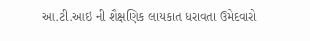આ.ટી.આઇ ની શૈક્ષણિક લાયકાત ધરાવતા ઉમેદવારો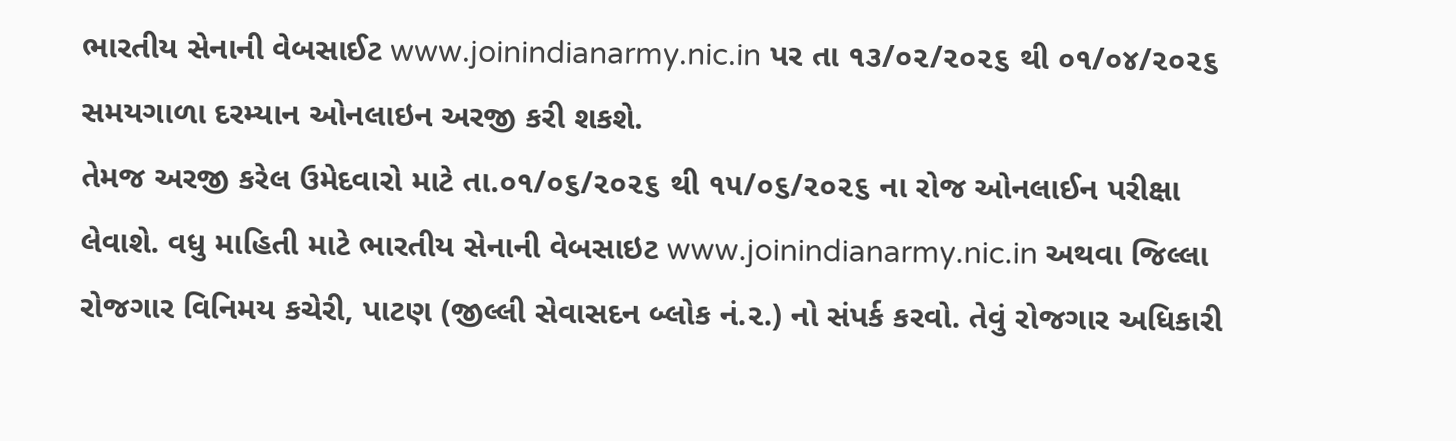ભારતીય સેનાની વેબસાઈટ www.joinindianarmy.nic.in પર તા ૧૩/૦૨/૨૦૨૬ થી ૦૧/૦૪/૨૦૨૬ સમયગાળા દરમ્યાન ઓનલાઇન અરજી કરી શકશે.
તેમજ અરજી કરેલ ઉમેદવારો માટે તા.૦૧/૦૬/૨૦૨૬ થી ૧૫/૦૬/૨૦૨૬ ના રોજ ઓનલાઈન પરીક્ષા લેવાશે. વધુ માહિતી માટે ભારતીય સેનાની વેબસાઇટ www.joinindianarmy.nic.in અથવા જિલ્લા રોજગાર વિનિમય કચેરી, પાટણ (જીલ્લી સેવાસદન બ્લોક નં.૨.) નો સંપર્ક કરવો. તેવું રોજગાર અધિકારી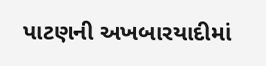પાટણની અખબારયાદીમાં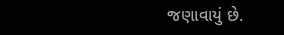જણાવાયું છે.